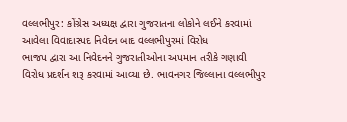વલ્લભીપુર: કોંગ્રેસ અધ્યક્ષ દ્વારા ગુજરાતના લોકોને લઈને કરવામાં આવેલા વિવાદાસ્પદ નિવેદન બાદ વલ્લભીપુરમાં વિરોધ
ભાજપ દ્વારા આ નિવેદનને ગુજરાતીઓના અપમાન તરીકે ગણાવી વિરોધ પ્રદર્શન શરૂ કરવામાં આવ્યા છે. ભાવનગર જિલ્લાના વલ્લભીપુર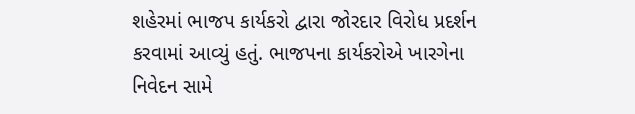શહેરમાં ભાજપ કાર્યકરો દ્વારા જોરદાર વિરોધ પ્રદર્શન કરવામાં આવ્યું હતું. ભાજપના કાર્યકરોએ ખારગેના નિવેદન સામે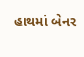હાથમાં બેનર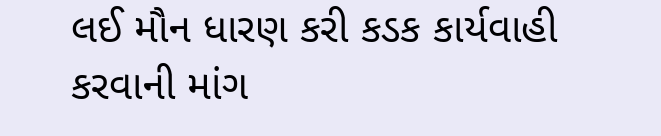લઈ મૌન ધારણ કરી કડક કાર્યવાહી કરવાની માંગ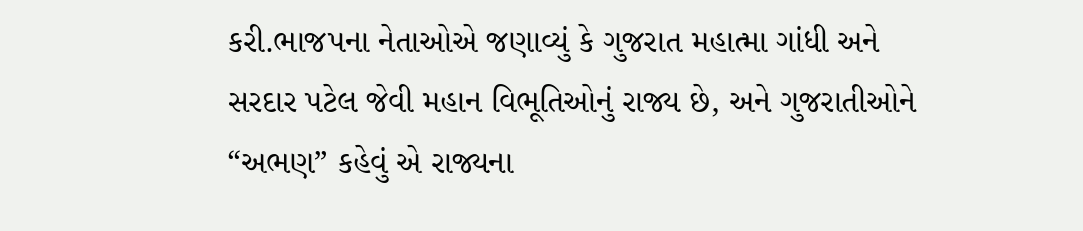કરી.ભાજપના નેતાઓએ જણાવ્યું કે ગુજરાત મહાત્મા ગાંધી અને સરદાર પટેલ જેવી મહાન વિભૂતિઓનું રાજ્ય છે, અને ગુજરાતીઓને “અભણ” કહેવું એ રાજ્યના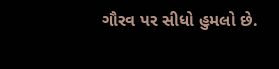ગૌરવ પર સીધો હુમલો છે.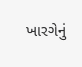ખારગેનું